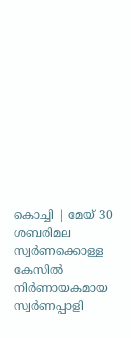കൊച്ചി | മേയ് 30
ശബരിമല സ്വർണക്കൊള്ള കേസിൽ നിർണായകമായ സ്വർണപ്പാളി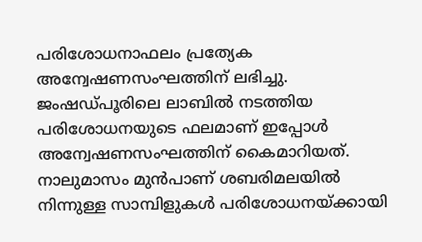പരിശോധനാഫലം പ്രത്യേക അന്വേഷണസംഘത്തിന് ലഭിച്ചു. ജംഷഡ്പൂരിലെ ലാബിൽ നടത്തിയ പരിശോധനയുടെ ഫലമാണ് ഇപ്പോൾ അന്വേഷണസംഘത്തിന് കൈമാറിയത്.
നാലുമാസം മുൻപാണ് ശബരിമലയിൽ നിന്നുള്ള സാമ്പിളുകൾ പരിശോധനയ്ക്കായി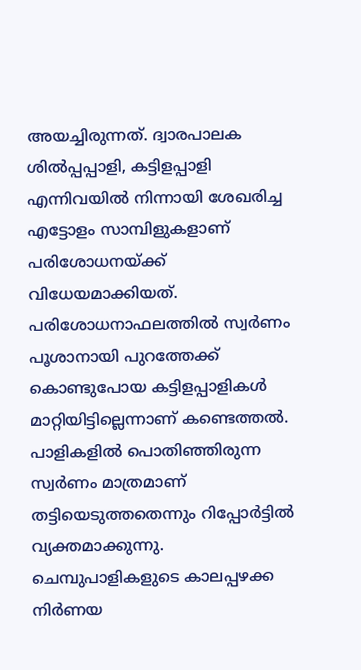അയച്ചിരുന്നത്. ദ്വാരപാലക ശിൽപ്പപ്പാളി, കട്ടിളപ്പാളി എന്നിവയിൽ നിന്നായി ശേഖരിച്ച എട്ടോളം സാമ്പിളുകളാണ് പരിശോധനയ്ക്ക് വിധേയമാക്കിയത്.
പരിശോധനാഫലത്തിൽ സ്വർണം പൂശാനായി പുറത്തേക്ക് കൊണ്ടുപോയ കട്ടിളപ്പാളികൾ മാറ്റിയിട്ടില്ലെന്നാണ് കണ്ടെത്തൽ. പാളികളിൽ പൊതിഞ്ഞിരുന്ന സ്വർണം മാത്രമാണ് തട്ടിയെടുത്തതെന്നും റിപ്പോർട്ടിൽ വ്യക്തമാക്കുന്നു.
ചെമ്പുപാളികളുടെ കാലപ്പഴക്ക നിർണയ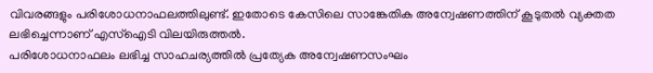വിവരങ്ങളും പരിശോധനാഫലത്തിലുണ്ട്. ഇതോടെ കേസിലെ സാങ്കേതിക അന്വേഷണത്തിന് കൂടുതൽ വ്യക്തത ലഭിച്ചെന്നാണ് എസ്ഐടി വിലയിരുത്തൽ.
പരിശോധനാഫലം ലഭിച്ച സാഹചര്യത്തിൽ പ്രത്യേക അന്വേഷണസംഘം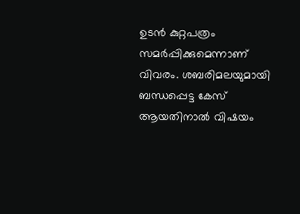ഉടൻ കുറ്റപത്രം സമർപ്പിക്കുമെന്നാണ് വിവരം. ശബരിമലയുമായി ബന്ധപ്പെട്ട കേസ് ആയതിനാൽ വിഷയം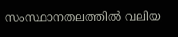സംസ്ഥാനതലത്തിൽ വലിയ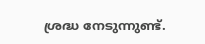ശ്രദ്ധ നേടുന്നുണ്ട്.